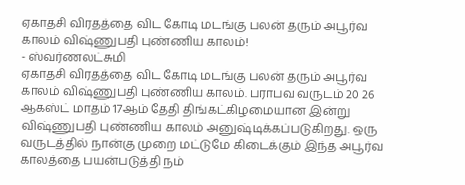ஏகாதசி விரதத்தை விட கோடி மடங்கு பலன் தரும் அபூர்வ காலம் விஷ்ணுபதி புண்ணிய காலம்!
- ஸ்வர்ணலட்சுமி
ஏகாதசி விரதத்தை விட கோடி மடங்கு பலன் தரும் அபூர்வ காலம் விஷ்ணுபதி புண்ணிய காலம். பராபவ வருடம் 20 26 ஆகஸ்ட் மாதம் 17ஆம் தேதி திங்கட்கிழமையான இன்று விஷ்ணுபதி புண்ணிய காலம் அனுஷ்டிக்கப்படுகிறது. ஒரு வருடத்தில் நான்கு முறை மட்டுமே கிடைக்கும் இந்த அபூர்வ காலத்தை பயன்படுத்தி நம்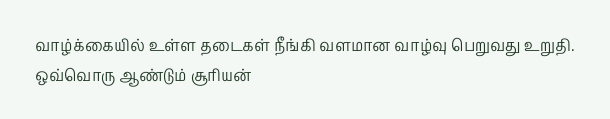வாழ்க்கையில் உள்ள தடைகள் நீங்கி வளமான வாழ்வு பெறுவது உறுதி.
ஒவ்வொரு ஆண்டும் சூரியன்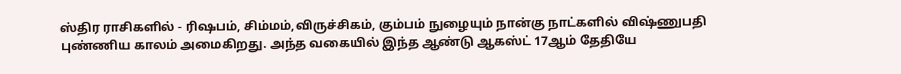ஸ்திர ராசிகளில் - ரிஷபம், சிம்மம்,விருச்சிகம், கும்பம் நுழையும் நான்கு நாட்களில் விஷ்ணுபதி புண்ணிய காலம் அமைகிறது. அந்த வகையில் இந்த ஆண்டு ஆகஸ்ட் 17ஆம் தேதியே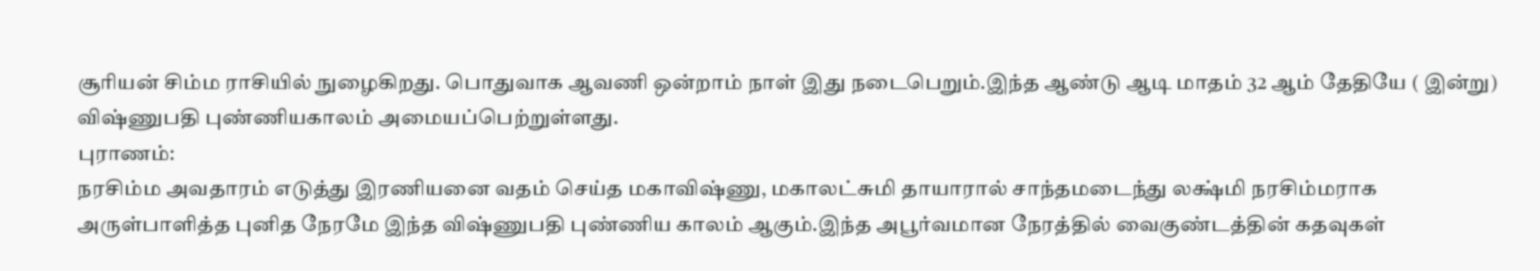சூரியன் சிம்ம ராசியில் நுழைகிறது. பொதுவாக ஆவணி ஒன்றாம் நாள் இது நடைபெறும்.இந்த ஆண்டு ஆடி மாதம் 32 ஆம் தேதியே ( இன்று) விஷ்ணுபதி புண்ணியகாலம் அமையப்பெற்றுள்ளது.
புராணம்:
நரசிம்ம அவதாரம் எடுத்து இரணியனை வதம் செய்த மகாவிஷ்ணு, மகாலட்சுமி தாயாரால் சாந்தமடைந்து லக்ஷ்மி நரசிம்மராக அருள்பாளித்த புனித நேரமே இந்த விஷ்ணுபதி புண்ணிய காலம் ஆகும்.இந்த அபூர்வமான நேரத்தில் வைகுண்டத்தின் கதவுகள்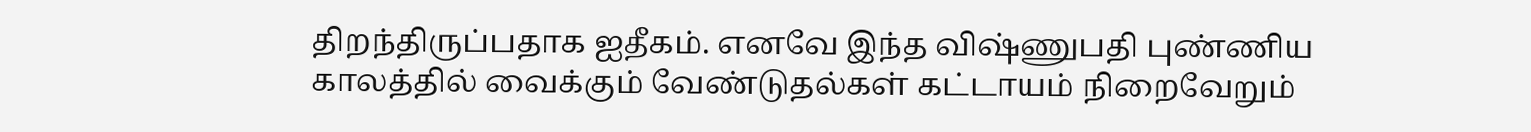திறந்திருப்பதாக ஐதீகம். எனவே இந்த விஷ்ணுபதி புண்ணிய காலத்தில் வைக்கும் வேண்டுதல்கள் கட்டாயம் நிறைவேறும்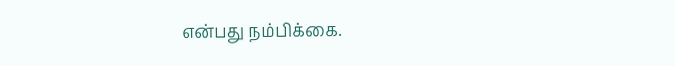என்பது நம்பிக்கை.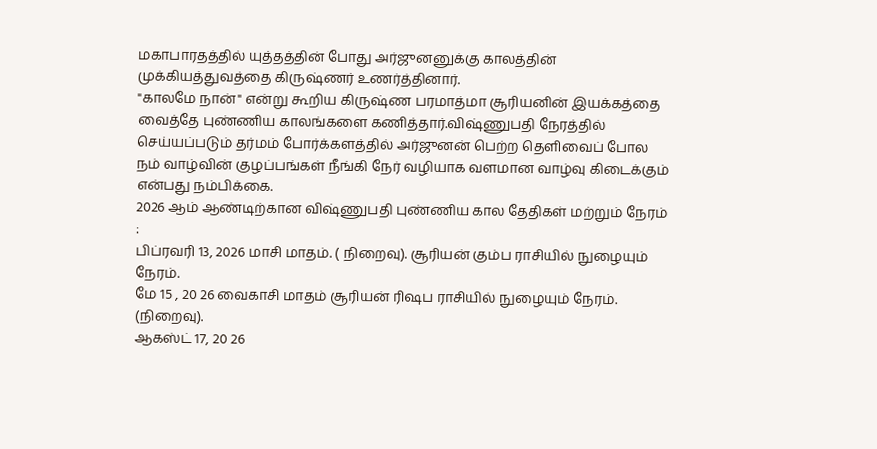மகாபாரதத்தில் யுத்தத்தின் போது அர்ஜுனனுக்கு காலத்தின் முக்கியத்துவத்தை கிருஷ்ணர் உணர்த்தினார்.
"காலமே நான்" என்று கூறிய கிருஷ்ண பரமாத்மா சூரியனின் இயக்கத்தை வைத்தே புண்ணிய காலங்களை கணித்தார்.விஷ்ணுபதி நேரத்தில் செய்யப்படும் தர்மம் போர்க்களத்தில் அர்ஜுனன் பெற்ற தெளிவைப் போல நம் வாழ்வின் குழப்பங்கள் நீங்கி நேர் வழியாக வளமான வாழ்வு கிடைக்கும் என்பது நம்பிக்கை.
2026 ஆம் ஆண்டிற்கான விஷ்ணுபதி புண்ணிய கால தேதிகள் மற்றும் நேரம் :
பிப்ரவரி 13, 2026 மாசி மாதம். ( நிறைவு). சூரியன் கும்ப ராசியில் நுழையும் நேரம்.
மே 15 , 20 26 வைகாசி மாதம் சூரியன் ரிஷப ராசியில் நுழையும் நேரம். (நிறைவு).
ஆகஸ்ட் 17, 20 26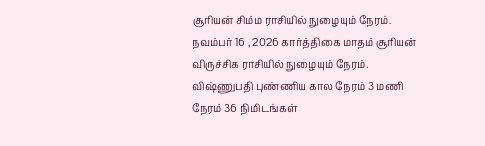சூரியன் சிம்ம ராசியில் நுழையும் நேரம்.
நவம்பர் 16 , 2026 கார்த்திகை மாதம் சூரியன் விருச்சிக ராசியில் நுழையும் நேரம்.
விஷ்ணுபதி புண்ணிய கால நேரம் 3 மணி நேரம் 36 நிமிடங்கள்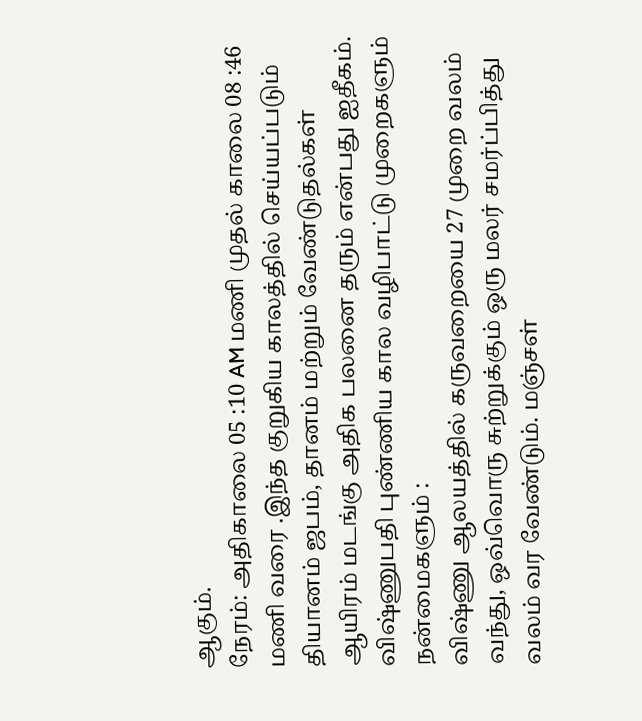ஆகும்.
நேரம்: அதிகாலை 05 :10 AM மணி முதல் காலை 08 :46 மணி வரை .இந்த குறுகிய காலத்தில் செய்யப்படும் தியானம் ஜபம், தானம் மற்றும் வேண்டுதல்கள் ஆயிரம் மடங்கு அதிக பலனை தரும் என்பது ஐதீகம்.
விஷ்ணுபதி புண்ணிய கால வழிபாட்டு முறைகளும் நன்மைகளும் :
விஷ்ணு ஆலயத்தில் கருவறையை 27 முறை வலம் வந்து, ஒவ்வொரு சுற்றுக்கும் ஒரு மலர் சமர்ப்பித்து வலம் வர வேண்டும். மஞ்சள்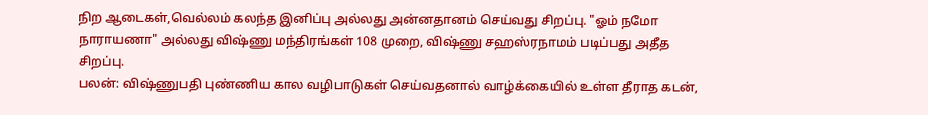நிற ஆடைகள்,வெல்லம் கலந்த இனிப்பு அல்லது அன்னதானம் செய்வது சிறப்பு. "ஓம் நமோ நாராயணா" அல்லது விஷ்ணு மந்திரங்கள் 108 முறை, விஷ்ணு சஹஸ்ரநாமம் படிப்பது அதீத சிறப்பு.
பலன்: விஷ்ணுபதி புண்ணிய கால வழிபாடுகள் செய்வதனால் வாழ்க்கையில் உள்ள தீராத கடன்,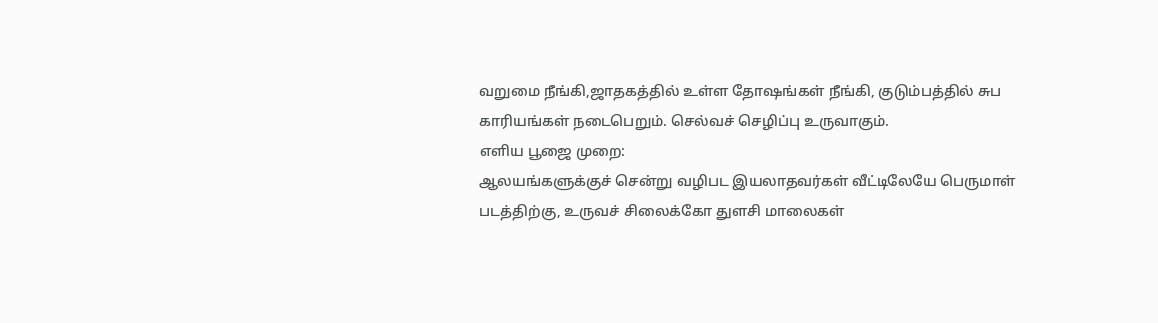வறுமை நீங்கி,ஜாதகத்தில் உள்ள தோஷங்கள் நீங்கி, குடும்பத்தில் சுப காரியங்கள் நடைபெறும். செல்வச் செழிப்பு உருவாகும்.
எளிய பூஜை முறை:
ஆலயங்களுக்குச் சென்று வழிபட இயலாதவர்கள் வீட்டிலேயே பெருமாள் படத்திற்கு, உருவச் சிலைக்கோ துளசி மாலைகள்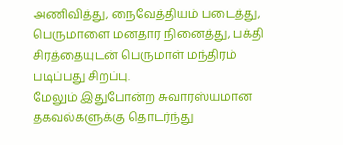அணிவித்து, நைவேத்தியம் படைத்து, பெருமாளை மனதார நினைத்து, பக்தி சிரத்தையுடன் பெருமாள் மந்திரம் படிப்பது சிறப்பு.
மேலும் இதுபோன்ற சுவாரஸ்யமான தகவல்களுக்கு தொடர்ந்து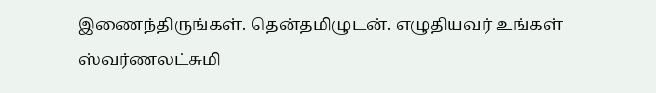இணைந்திருங்கள். தென்தமிழுடன். எழுதியவர் உங்கள் ஸ்வர்ணலட்சுமி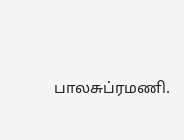பாலசுப்ரமணி.